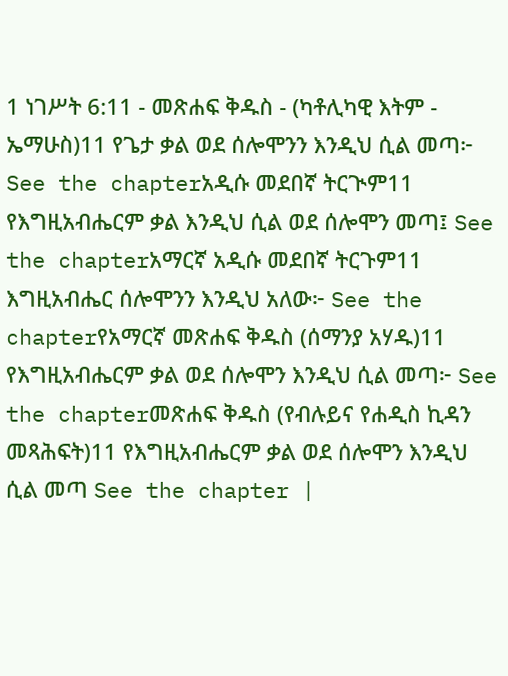1 ነገሥት 6:11 - መጽሐፍ ቅዱስ - (ካቶሊካዊ እትም - ኤማሁስ)11 የጌታ ቃል ወደ ሰሎሞንን እንዲህ ሲል መጣ፦ See the chapterአዲሱ መደበኛ ትርጒም11 የእግዚአብሔርም ቃል እንዲህ ሲል ወደ ሰሎሞን መጣ፤ See the chapterአማርኛ አዲሱ መደበኛ ትርጉም11 እግዚአብሔር ሰሎሞንን እንዲህ አለው፦ See the chapterየአማርኛ መጽሐፍ ቅዱስ (ሰማንያ አሃዱ)11 የእግዚአብሔርም ቃል ወደ ሰሎሞን እንዲህ ሲል መጣ፦ See the chapterመጽሐፍ ቅዱስ (የብሉይና የሐዲስ ኪዳን መጻሕፍት)11 የእግዚአብሔርም ቃል ወደ ሰሎሞን እንዲህ ሲል መጣ See the chapter |